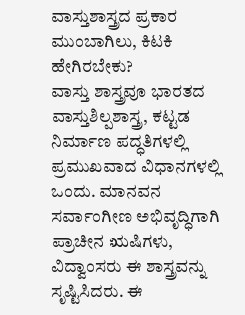ವಾಸ್ತುಶಾಸ್ತ್ರದ ಪ್ರಕಾರ ಮುಂಬಾಗಿಲು, ಕಿಟಕಿ ಹೇಗಿರಬೇಕು?
ವಾಸ್ತು ಶಾಸ್ತ್ರವೂ ಭಾರತದ ವಾಸ್ತುಶಿಲ್ಪಶಾಸ್ತ್ರ, ಕಟ್ಟಡ ನಿರ್ಮಾಣ ಪದ್ಧತಿಗಳಲ್ಲಿ ಪ್ರಮುಖವಾದ ವಿಧಾನಗಳಲ್ಲಿ ಒಂದು. ಮಾನವನ ಸರ್ವಾಂಗೀಣ ಅಭಿವೃದ್ಧಿಗಾಗಿ ಪ್ರಾಚೀನ ಋಷಿಗಳು, ವಿದ್ವಾಂಸರು ಈ ಶಾಸ್ತ್ರವನ್ನು ಸೃಷ್ಟಿಸಿದರು. ಈ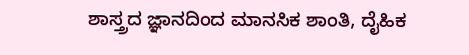ಶಾಸ್ತ್ರದ ಜ್ಞಾನದಿಂದ ಮಾನಸಿಕ ಶಾಂತಿ, ದೈಹಿಕ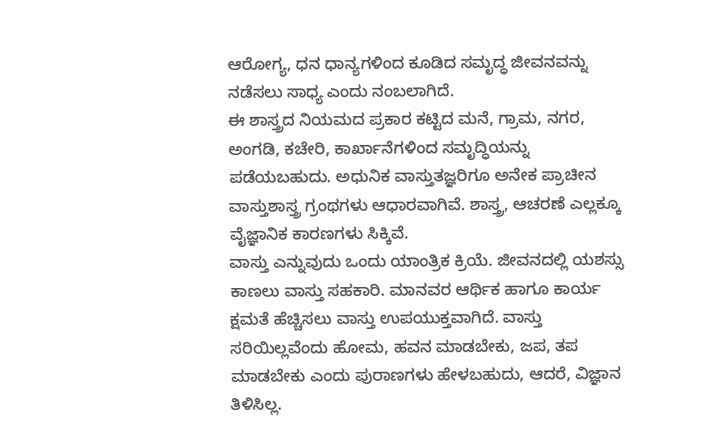ಆರೋಗ್ಯ, ಧನ ಧಾನ್ಯಗಳಿಂದ ಕೂಡಿದ ಸಮೃದ್ಧ ಜೀವನವನ್ನು ನಡೆಸಲು ಸಾಧ್ಯ ಎಂದು ನಂಬಲಾಗಿದೆ.
ಈ ಶಾಸ್ತ್ರದ ನಿಯಮದ ಪ್ರಕಾರ ಕಟ್ಟಿದ ಮನೆ, ಗ್ರಾಮ, ನಗರ, ಅಂಗಡಿ, ಕಚೇರಿ, ಕಾರ್ಖಾನೆಗಳಿಂದ ಸಮೃದ್ಧಿಯನ್ನು ಪಡೆಯಬಹುದು. ಅಧುನಿಕ ವಾಸ್ತುತಜ್ಞರಿಗೂ ಅನೇಕ ಪ್ರಾಚೀನ ವಾಸ್ತುಶಾಸ್ತ್ರ ಗ್ರಂಥಗಳು ಆಧಾರವಾಗಿವೆ. ಶಾಸ್ತ್ರ, ಆಚರಣೆ ಎಲ್ಲಕ್ಕೂ ವೈಜ್ಞಾನಿಕ ಕಾರಣಗಳು ಸಿಕ್ಕಿವೆ.
ವಾಸ್ತು ಎನ್ನುವುದು ಒಂದು ಯಾಂತ್ರಿಕ ಕ್ರಿಯೆ. ಜೀವನದಲ್ಲಿ ಯಶಸ್ಸು ಕಾಣಲು ವಾಸ್ತು ಸಹಕಾರಿ. ಮಾನವರ ಆರ್ಥಿಕ ಹಾಗೂ ಕಾರ್ಯ ಕ್ಷಮತೆ ಹೆಚ್ಚಿಸಲು ವಾಸ್ತು ಉಪಯುಕ್ತವಾಗಿದೆ. ವಾಸ್ತು ಸರಿಯಿಲ್ಲವೆಂದು ಹೋಮ, ಹವನ ಮಾಡಬೇಕು, ಜಪ, ತಪ ಮಾಡಬೇಕು ಎಂದು ಪುರಾಣಗಳು ಹೇಳಬಹುದು, ಆದರೆ, ವಿಜ್ಞಾನ ತಿಳಿಸಿಲ್ಲ.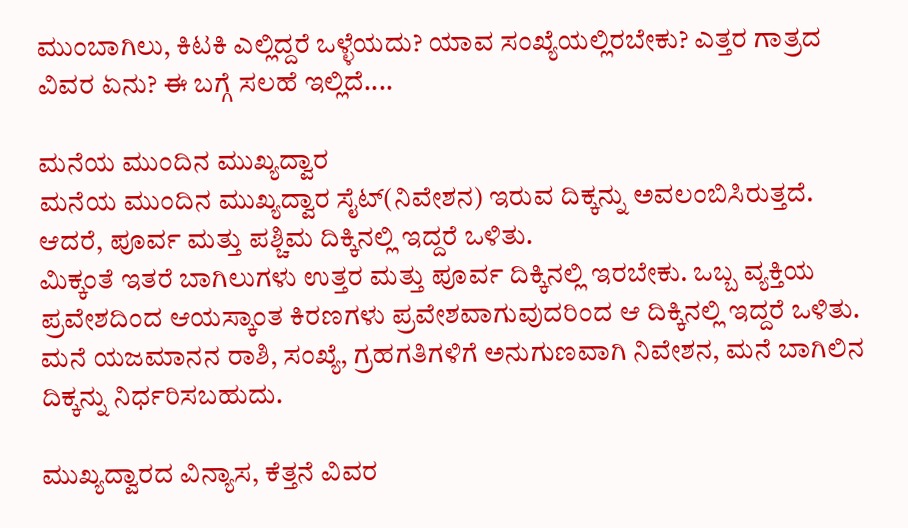ಮುಂಬಾಗಿಲು, ಕಿಟಕಿ ಎಲ್ಲಿದ್ದರೆ ಒಳ್ಳೆಯದು? ಯಾವ ಸಂಖ್ಯೆಯಲ್ಲಿರಬೇಕು? ಎತ್ತರ ಗಾತ್ರದ ವಿವರ ಏನು? ಈ ಬಗ್ಗೆ ಸಲಹೆ ಇಲ್ಲಿದೆ....

ಮನೆಯ ಮುಂದಿನ ಮುಖ್ಯದ್ವಾರ
ಮನೆಯ ಮುಂದಿನ ಮುಖ್ಯದ್ವಾರ ಸೈಟ್(ನಿವೇಶನ) ಇರುವ ದಿಕ್ಕನ್ನು ಅವಲಂಬಿಸಿರುತ್ತದೆ. ಆದರೆ, ಪೂರ್ವ ಮತ್ತು ಪಶ್ಚಿಮ ದಿಕ್ಕಿನಲ್ಲಿ ಇದ್ದರೆ ಒಳಿತು.
ಮಿಕ್ಕಂತೆ ಇತರೆ ಬಾಗಿಲುಗಳು ಉತ್ತರ ಮತ್ತು ಪೂರ್ವ ದಿಕ್ಕಿನಲ್ಲಿ ಇರಬೇಕು. ಒಬ್ಬ ವ್ಯಕ್ತಿಯ ಪ್ರವೇಶದಿಂದ ಆಯಸ್ಕಾಂತ ಕಿರಣಗಳು ಪ್ರವೇಶವಾಗುವುದರಿಂದ ಆ ದಿಕ್ಕಿನಲ್ಲಿ ಇದ್ದರೆ ಒಳಿತು. ಮನೆ ಯಜಮಾನನ ರಾಶಿ, ಸಂಖ್ಯೆ, ಗ್ರಹಗತಿಗಳಿಗೆ ಅನುಗುಣವಾಗಿ ನಿವೇಶನ, ಮನೆ ಬಾಗಿಲಿನ ದಿಕ್ಕನ್ನು ನಿರ್ಧರಿಸಬಹುದು.

ಮುಖ್ಯದ್ವಾರದ ವಿನ್ಯಾಸ, ಕೆತ್ತನೆ ವಿವರ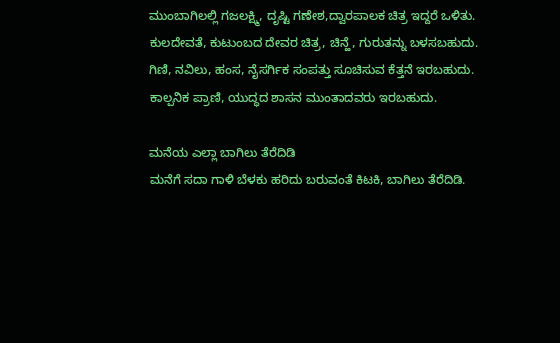ಮುಂಬಾಗಿಲಲ್ಲಿ ಗಜಲಕ್ಷ್ಮಿ, ದೃಷ್ಟಿ ಗಣೇಶ,ದ್ವಾರಪಾಲಕ ಚಿತ್ರ ಇದ್ದರೆ ಒಳಿತು.
ಕುಲದೇವತೆ, ಕುಟುಂಬದ ದೇವರ ಚಿತ್ರ, ಚಿನ್ಹೆ, ಗುರುತನ್ನು ಬಳಸಬಹುದು.
ಗಿಣಿ, ನವಿಲು, ಹಂಸ, ನೈಸರ್ಗಿಕ ಸಂಪತ್ತು ಸೂಚಿಸುವ ಕೆತ್ತನೆ ಇರಬಹುದು.
ಕಾಲ್ಪನಿಕ ಪ್ರಾಣಿ, ಯುದ್ಧದ ಶಾಸನ ಮುಂತಾದವರು ಇರಬಹುದು.

ಮನೆಯ ಎಲ್ಲಾ ಬಾಗಿಲು ತೆರೆದಿಡಿ
ಮನೆಗೆ ಸದಾ ಗಾಳಿ ಬೆಳಕು ಹರಿದು ಬರುವಂತೆ ಕಿಟಕಿ, ಬಾಗಿಲು ತೆರೆದಿಡಿ.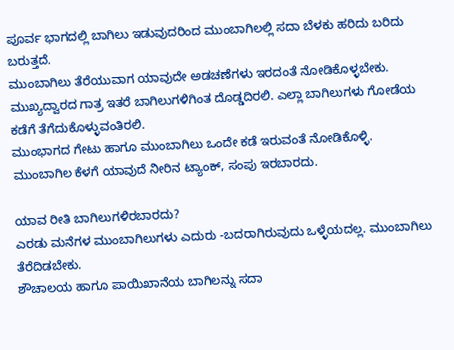ಪೂರ್ವ ಭಾಗದಲ್ಲಿ ಬಾಗಿಲು ಇಡುವುದರಿಂದ ಮುಂಬಾಗಿಲಲ್ಲಿ ಸದಾ ಬೆಳಕು ಹರಿದು ಬರಿದು ಬರುತ್ತದೆ.
ಮುಂಬಾಗಿಲು ತೆರೆಯುವಾಗ ಯಾವುದೇ ಅಡಚಣೆಗಳು ಇರದಂತೆ ನೋಡಿಕೊಳ್ಳಬೇಕು.
ಮುಖ್ಯದ್ವಾರದ ಗಾತ್ರ ಇತರೆ ಬಾಗಿಲುಗಳಿಗಿಂತ ದೊಡ್ಡದಿರಲಿ. ಎಲ್ಲಾ ಬಾಗಿಲುಗಳು ಗೋಡೆಯ ಕಡೆಗೆ ತೆಗೆದುಕೊಳ್ಳುವಂತಿರಲಿ.
ಮುಂಭಾಗದ ಗೇಟು ಹಾಗೂ ಮುಂಬಾಗಿಲು ಒಂದೇ ಕಡೆ ಇರುವಂತೆ ನೋಡಿಕೊಳ್ಳಿ.
ಮುಂಬಾಗಿಲ ಕೆಳಗೆ ಯಾವುದೆ ನೀರಿನ ಟ್ಯಾಂಕ್, ಸಂಪು ಇರಬಾರದು.

ಯಾವ ರೀತಿ ಬಾಗಿಲುಗಳಿರಬಾರದು?
ಎರಡು ಮನೆಗಳ ಮುಂಬಾಗಿಲುಗಳು ಎದುರು -ಬದರಾಗಿರುವುದು ಒಳ್ಳೆಯದಲ್ಲ. ಮುಂಬಾಗಿಲು ತೆರೆದಿಡಬೇಕು.
ಶೌಚಾಲಯ ಹಾಗೂ ಪಾಯಿಖಾನೆಯ ಬಾಗಿಲನ್ನು ಸದಾ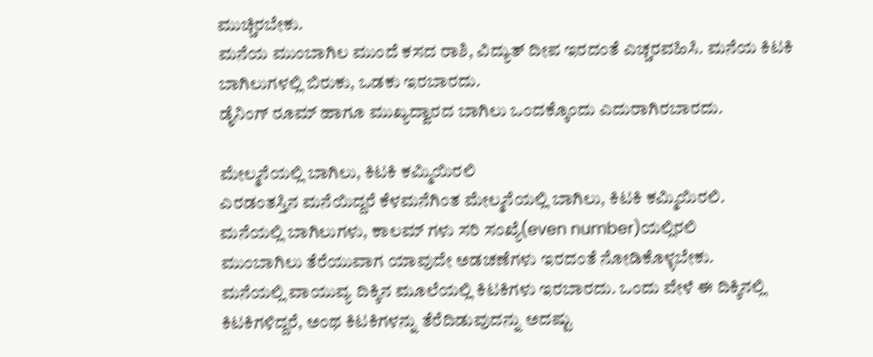ಮುಚ್ಚಿರಬೇಕು.
ಮನೆಯ ಮುಂಬಾಗಿಲ ಮುಂದೆ ಕಸದ ರಾಶಿ, ವಿದ್ಯುತ್ ದೀಪ ಇರದಂತೆ ಎಚ್ಚರವಹಿಸಿ. ಮನೆಯ ಕಿಟಕಿ ಬಾಗಿಲುಗಳಲ್ಲಿ ಬಿರುಕು, ಒಡಕು ಇರಬಾರದು.
ಡೈನಿಂಗ್ ರೂಮ್ ಹಾಗೂ ಮುಖ್ಯದ್ವಾರದ ಬಾಗಿಲು ಒಂದಕ್ಕೊಂದು ಎದುರಾಗಿರಬಾರದು.

ಮೇಲ್ಮನೆಯಲ್ಲಿ ಬಾಗಿಲು, ಕಿಟಕಿ ಕಮ್ಮಿಯಿರಲಿ
ಎರಡಂತಸ್ತಿನ ಮನೆಯಿದ್ದರೆ ಕೆಳಮನೆಗಿಂತ ಮೇಲ್ಮನೆಯಲ್ಲಿ ಬಾಗಿಲು, ಕಿಟಕಿ ಕಮ್ಮಿಯಿರಲಿ.
ಮನೆಯಲ್ಲಿ ಬಾಗಿಲುಗಳು, ಕಾಲಮ್ ಗಳು ಸರಿ ಸಂಖ್ಯೆ(even number)ಯಲ್ಲಿರಲಿ
ಮುಂಬಾಗಿಲು ತೆರೆಯುವಾಗ ಯಾವುದೇ ಅಡಚಣೆಗಳು ಇರದಂತೆ ನೋಡಿಕೊಳ್ಳಬೇಕು.
ಮನೆಯಲ್ಲಿ ವಾಯುವ್ಯ ದಿಕ್ಕಿನ ಮೂಲೆಯಲ್ಲಿ ಕಿಟಕಿಗಳು ಇರಬಾರದು. ಒಂದು ವೇಳೆ ಈ ದಿಕ್ಕಿನಲ್ಲಿ ಕಿಟಕಿಗಳಿದ್ದರೆ, ಅಂಥ ಕಿಟಕಿಗಳನ್ನು ತೆರೆದಿಡುವುದನ್ನು ಅದಷ್ಟು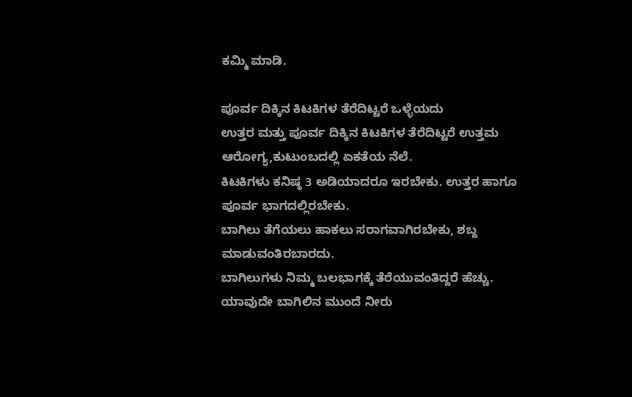ಕಮ್ಮಿ ಮಾಡಿ.

ಪೂರ್ವ ದಿಕ್ಕಿನ ಕಿಟಕಿಗಳ ತೆರೆದಿಟ್ಟರೆ ಒಳ್ಳೆಯದು
ಉತ್ತರ ಮತ್ತು ಪೂರ್ವ ದಿಕ್ಕಿನ ಕಿಟಕಿಗಳ ತೆರೆದಿಟ್ಟರೆ ಉತ್ತಮ ಆರೋಗ್ಯ,ಕುಟುಂಬದಲ್ಲಿ ಏಕತೆಯ ನೆಲೆ.
ಕಿಟಕಿಗಳು ಕನಿಷ್ಠ 3 ಅಡಿಯಾದರೂ ಇರಬೇಕು. ಉತ್ತರ ಹಾಗೂ ಪೂರ್ವ ಭಾಗದಲ್ಲಿರಬೇಕು.
ಬಾಗಿಲು ತೆಗೆಯಲು ಹಾಕಲು ಸರಾಗವಾಗಿರಬೇಕು, ಶಬ್ದ ಮಾಡುವಂತಿರಬಾರದು.
ಬಾಗಿಲುಗಳು ನಿಮ್ಮ ಬಲಭಾಗಕ್ಕೆ ತೆರೆಯುವಂತಿದ್ದರೆ ಹೆಚ್ಚು.
ಯಾವುದೇ ಬಾಗಿಲಿನ ಮುಂದೆ ನೀರು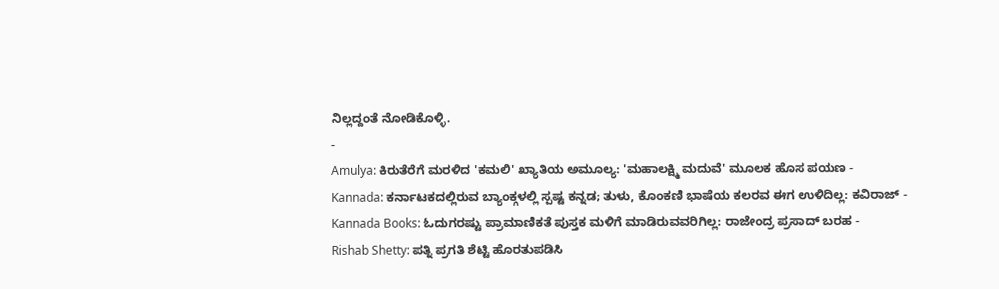ನಿಲ್ಲದ್ದಂತೆ ನೋಡಿಕೊಳ್ಳಿ.
-
Amulya: ಕಿರುತೆರೆಗೆ ಮರಳಿದ 'ಕಮಲಿ' ಖ್ಯಾತಿಯ ಅಮೂಲ್ಯ: 'ಮಹಾಲಕ್ಷ್ಮಿ ಮದುವೆ' ಮೂಲಕ ಹೊಸ ಪಯಣ -
Kannada: ಕರ್ನಾಟಕದಲ್ಲಿರುವ ಬ್ಯಾಂಕ್ಗಳಲ್ಲಿ ಸ್ಪಷ್ಟ ಕನ್ನಡ; ತುಳು, ಕೊಂಕಣಿ ಭಾಷೆಯ ಕಲರವ ಈಗ ಉಳಿದಿಲ್ಲ: ಕವಿರಾಜ್ -
Kannada Books: ಓದುಗರಷ್ಟು ಪ್ರಾಮಾಣಿಕತೆ ಪುಸ್ತಕ ಮಳಿಗೆ ಮಾಡಿರುವವರಿಗಿಲ್ಲ: ರಾಜೇಂದ್ರ ಪ್ರಸಾದ್ ಬರಹ -
Rishab Shetty: ಪತ್ನಿ ಪ್ರಗತಿ ಶೆಟ್ಟಿ ಹೊರತುಪಡಿಸಿ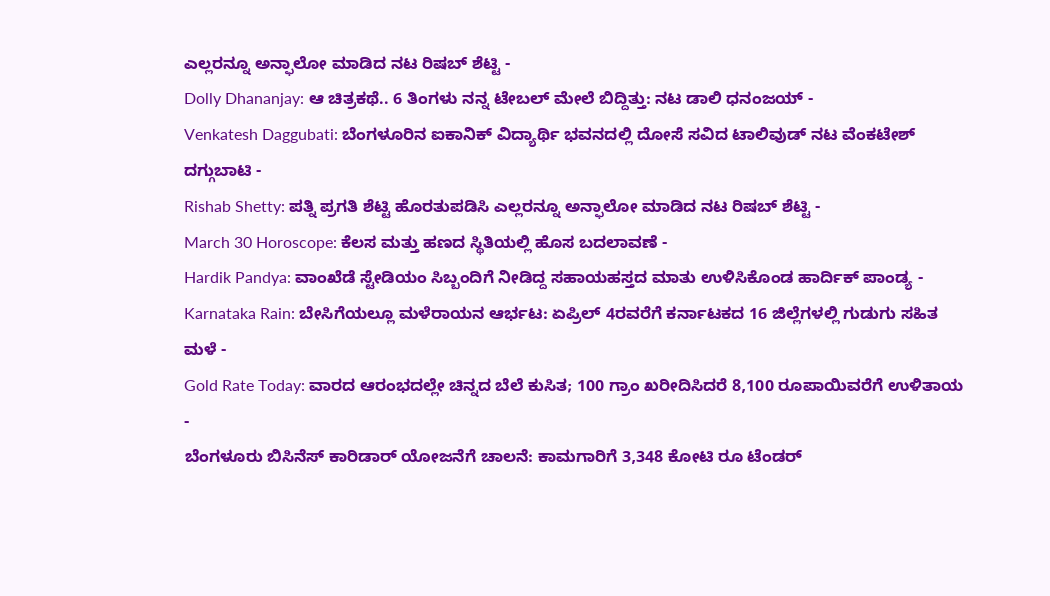ಎಲ್ಲರನ್ನೂ ಅನ್ಫಾಲೋ ಮಾಡಿದ ನಟ ರಿಷಬ್ ಶೆಟ್ಟಿ -
Dolly Dhananjay: ಆ ಚಿತ್ರಕಥೆ.. 6 ತಿಂಗಳು ನನ್ನ ಟೇಬಲ್ ಮೇಲೆ ಬಿದ್ದಿತ್ತು: ನಟ ಡಾಲಿ ಧನಂಜಯ್ -
Venkatesh Daggubati: ಬೆಂಗಳೂರಿನ ಐಕಾನಿಕ್ ವಿದ್ಯಾರ್ಥಿ ಭವನದಲ್ಲಿ ದೋಸೆ ಸವಿದ ಟಾಲಿವುಡ್ ನಟ ವೆಂಕಟೇಶ್ ದಗ್ಗುಬಾಟಿ -
Rishab Shetty: ಪತ್ನಿ ಪ್ರಗತಿ ಶೆಟ್ಟಿ ಹೊರತುಪಡಿಸಿ ಎಲ್ಲರನ್ನೂ ಅನ್ಫಾಲೋ ಮಾಡಿದ ನಟ ರಿಷಬ್ ಶೆಟ್ಟಿ -
March 30 Horoscope: ಕೆಲಸ ಮತ್ತು ಹಣದ ಸ್ಥಿತಿಯಲ್ಲಿ ಹೊಸ ಬದಲಾವಣೆ -
Hardik Pandya: ವಾಂಖೆಡೆ ಸ್ಟೇಡಿಯಂ ಸಿಬ್ಬಂದಿಗೆ ನೀಡಿದ್ದ ಸಹಾಯಹಸ್ತದ ಮಾತು ಉಳಿಸಿಕೊಂಡ ಹಾರ್ದಿಕ್ ಪಾಂಡ್ಯ -
Karnataka Rain: ಬೇಸಿಗೆಯಲ್ಲೂ ಮಳೆರಾಯನ ಆರ್ಭಟ: ಏಪ್ರಿಲ್ 4ರವರೆಗೆ ಕರ್ನಾಟಕದ 16 ಜಿಲ್ಲೆಗಳಲ್ಲಿ ಗುಡುಗು ಸಹಿತ ಮಳೆ -
Gold Rate Today: ವಾರದ ಆರಂಭದಲ್ಲೇ ಚಿನ್ನದ ಬೆಲೆ ಕುಸಿತ; 100 ಗ್ರಾಂ ಖರೀದಿಸಿದರೆ 8,100 ರೂಪಾಯಿವರೆಗೆ ಉಳಿತಾಯ -
ಬೆಂಗಳೂರು ಬಿಸಿನೆಸ್ ಕಾರಿಡಾರ್ ಯೋಜನೆಗೆ ಚಾಲನೆ: ಕಾಮಗಾರಿಗೆ 3,348 ಕೋಟಿ ರೂ ಟೆಂಡರ್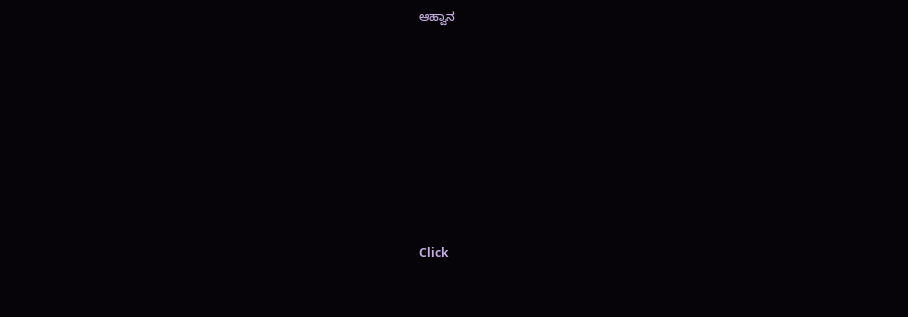ಆಹ್ವಾನ












Click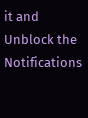it and Unblock the Notifications